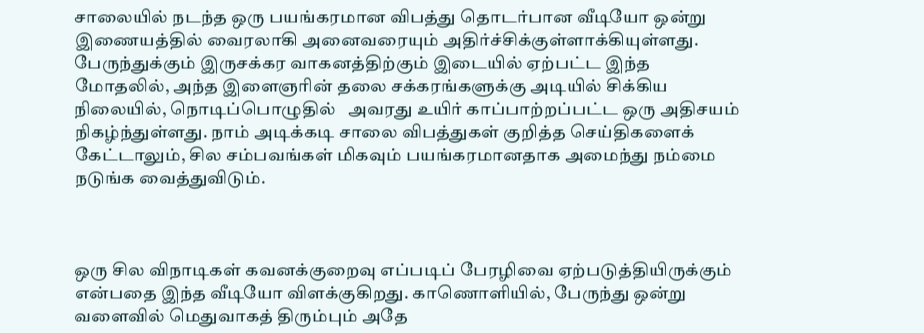சாலையில் நடந்த ஒரு பயங்கரமான விபத்து தொடர்பான வீடியோ ஒன்று இணையத்தில் வைரலாகி அனைவரையும் அதிர்ச்சிக்குள்ளாக்கியுள்ளது. பேருந்துக்கும் இருசக்கர வாகனத்திற்கும் இடையில் ஏற்பட்ட இந்த மோதலில், அந்த இளைஞரின் தலை சக்கரங்களுக்கு அடியில் சிக்கிய நிலையில், நொடிப்பொழுதில்   அவரது உயிர் காப்பாற்றப்பட்ட ஒரு அதிசயம் நிகழ்ந்துள்ளது. நாம் அடிக்கடி சாலை விபத்துகள் குறித்த செய்திகளைக் கேட்டாலும், சில சம்பவங்கள் மிகவும் பயங்கரமானதாக அமைந்து நம்மை நடுங்க வைத்துவிடும்.



ஒரு சில விநாடிகள் கவனக்குறைவு எப்படிப் பேரழிவை ஏற்படுத்தியிருக்கும் என்பதை இந்த வீடியோ விளக்குகிறது. காணொளியில், பேருந்து ஒன்று வளைவில் மெதுவாகத் திரும்பும் அதே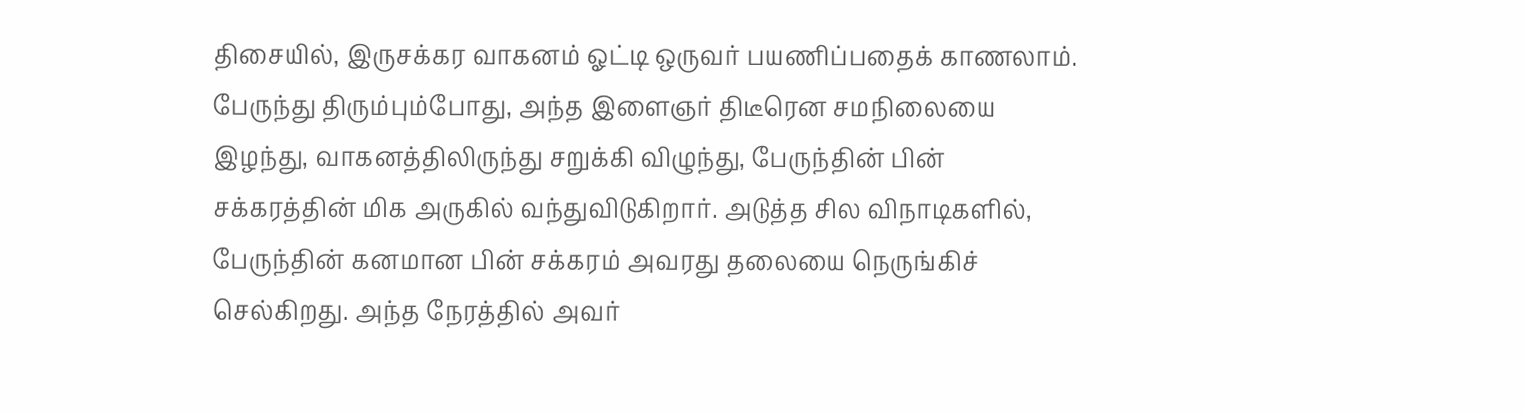திசையில், இருசக்கர வாகனம் ஓட்டி ஒருவர் பயணிப்பதைக் காணலாம். பேருந்து திரும்பும்போது, அந்த இளைஞர் திடீரென சமநிலையை இழந்து, வாகனத்திலிருந்து சறுக்கி விழுந்து, பேருந்தின் பின் சக்கரத்தின் மிக அருகில் வந்துவிடுகிறார். அடுத்த சில விநாடிகளில், பேருந்தின் கனமான பின் சக்கரம் அவரது தலையை நெருங்கிச் செல்கிறது. அந்த நேரத்தில் அவர்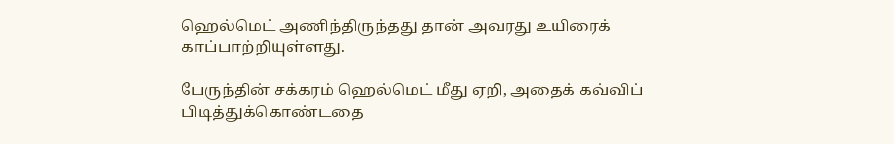ஹெல்மெட் அணிந்திருந்தது தான் அவரது உயிரைக் காப்பாற்றியுள்ளது.

பேருந்தின் சக்கரம் ஹெல்மெட் மீது ஏறி, அதைக் கவ்விப் பிடித்துக்கொண்டதை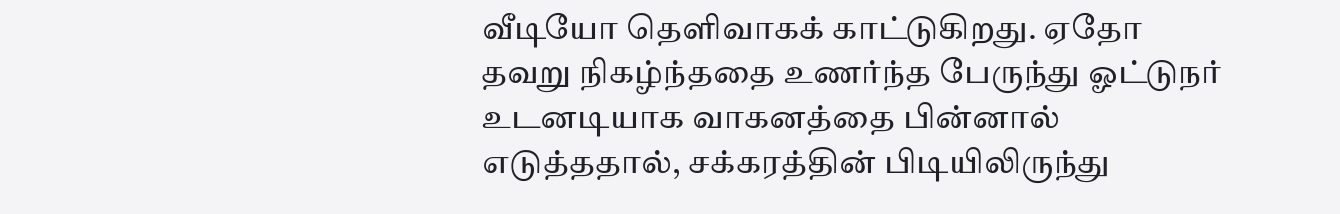வீடியோ தெளிவாகக் காட்டுகிறது. ஏதோ தவறு நிகழ்ந்ததை உணர்ந்த பேருந்து ஓட்டுநர் உடனடியாக வாகனத்தை பின்னால் எடுத்ததால், சக்கரத்தின் பிடியிலிருந்து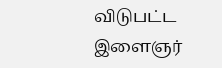விடுபட்ட இளைஞர்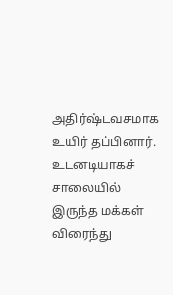அதிர்ஷ்டவசமாக உயிர் தப்பினார். உடனடியாகச் சாலையில் இருந்த மக்கள் விரைந்து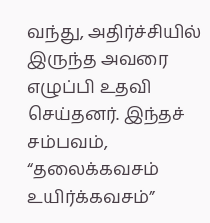வந்து, அதிர்ச்சியில் இருந்த அவரை எழுப்பி உதவி செய்தனர். இந்தச் சம்பவம், “தலைக்கவசம் உயிர்க்கவசம்”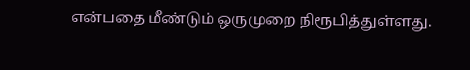என்பதை மீண்டும் ஒருமுறை நிரூபித்துள்ளது.